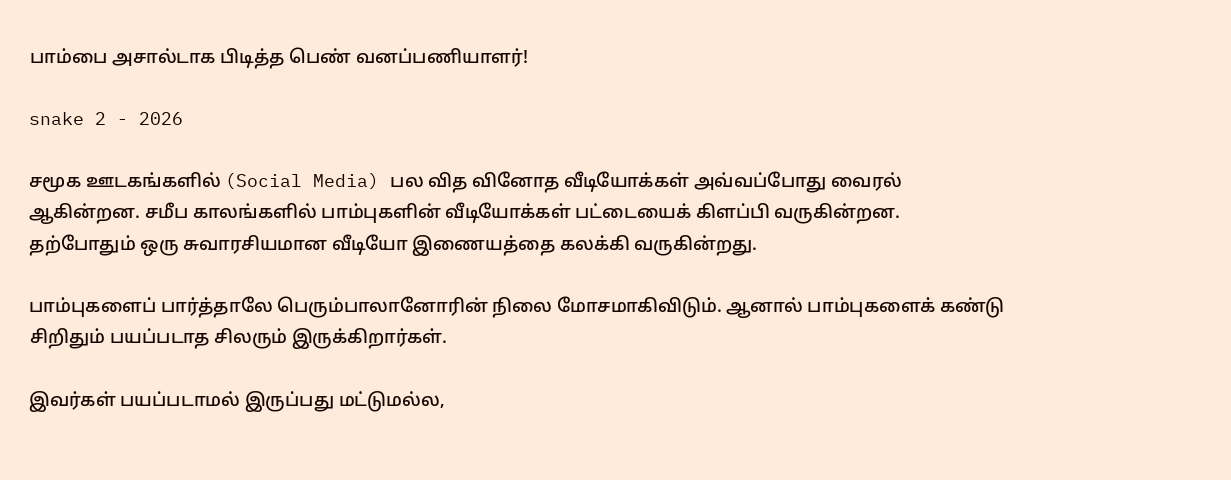பாம்பை அசால்டாக பிடித்த பெண் வனப்பணியாளர்!

snake 2 - 2026

சமூக ஊடகங்களில் (Social Media) பல வித வினோத வீடியோக்கள் அவ்வப்போது வைரல் ஆகின்றன. சமீப காலங்களில் பாம்புகளின் வீடியோக்கள் பட்டையைக் கிளப்பி வருகின்றன. தற்போதும் ஒரு சுவாரசியமான வீடியோ இணையத்தை கலக்கி வருகின்றது.

பாம்புகளைப் பார்த்தாலே பெரும்பாலானோரின் நிலை மோசமாகிவிடும். ஆனால் பாம்புகளைக் கண்டு சிறிதும் பயப்படாத சிலரும் இருக்கிறார்கள்.

இவர்கள் பயப்படாமல் இருப்பது மட்டுமல்ல,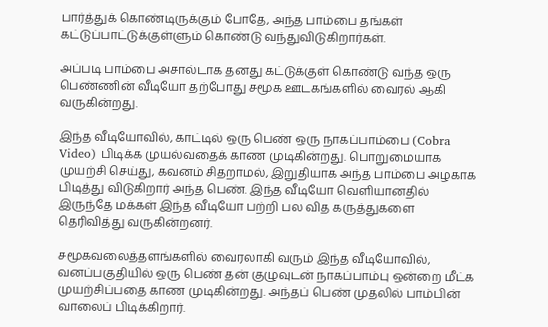பார்த்துக் கொண்டிருக்கும் போதே, அந்த பாம்பை தங்கள் கட்டுப்பாட்டுக்குள்ளும் கொண்டு வந்துவிடுகிறார்கள்.

அப்படி பாம்பை அசால்டாக தனது கட்டுக்குள் கொண்டு வந்த ஒரு பெண்ணின் வீடியோ தற்போது சமூக ஊடகங்களில் வைரல் ஆகி வருகின்றது.

இந்த வீடியோவில், காட்டில் ஒரு பெண் ஒரு நாகப்பாம்பை (Cobra Video) பிடிக்க முயல்வதைக் காண முடிகின்றது. பொறுமையாக முயற்சி செய்து, கவனம் சிதறாமல், இறுதியாக அந்த பாம்பை அழகாக பிடித்து விடுகிறார் அந்த பெண். இந்த வீடியோ வெளியானதில் இருந்தே மக்கள் இந்த வீடியோ பற்றி பல வித கருத்துகளை தெரிவித்து வருகின்றனர்.

சமூகவலைத்தளங்களில் வைரலாகி வரும் இந்த வீடியோவில், வனப்பகுதியில் ஒரு பெண் தன் குழுவுடன் நாகப்பாம்பு ஒன்றை மீட்க முயற்சிப்பதை காண முடிகின்றது. அந்தப் பெண் முதலில் பாம்பின் வாலைப் பிடிக்கிறார்.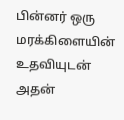பின்னர் ஒரு மரக்கிளையின் உதவியுடன் அதன்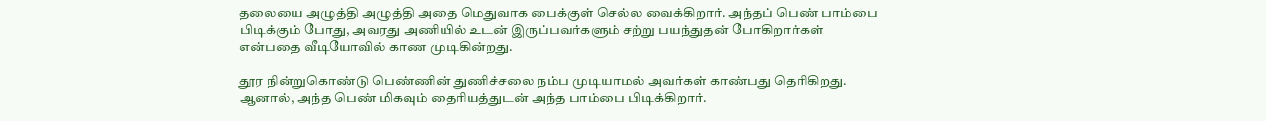தலையை அழுத்தி அழுத்தி அதை மெதுவாக பைக்குள் செல்ல வைக்கிறார். அந்தப் பெண் பாம்பை பிடிக்கும் போது, அவரது அணியில் உடன் இருப்பவர்களும் சற்று பயந்துதன் போகிறார்கள் என்பதை வீடியோவில் காண முடிகின்றது.

தூர நின்றுகொண்டு பெண்ணின் துணிச்சலை நம்ப முடியாமல் அவர்கள் காண்பது தெரிகிறது. ஆனால், அந்த பெண் மிகவும் தைரியத்துடன் அந்த பாம்பை பிடிக்கிறார்.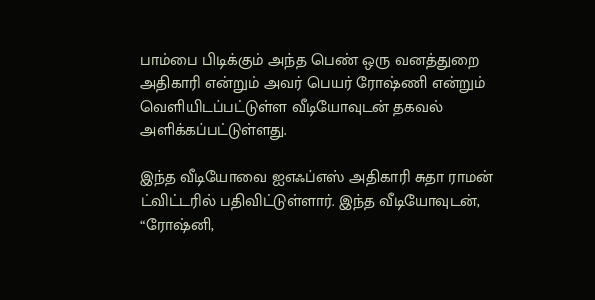பாம்பை பிடிக்கும் அந்த பெண் ஒரு வனத்துறை அதிகாரி என்றும் அவர் பெயர் ரோஷ்ணி என்றும் வெளியிடப்பட்டுள்ள வீடியோவுடன் தகவல் அளிக்கப்பட்டுள்ளது.

இந்த வீடியோவை ஐஎஃப்எஸ் அதிகாரி சுதா ராமன் ட்விட்டரில் பதிவிட்டுள்ளார். இந்த வீடியோவுடன், “ரோஷ்னி,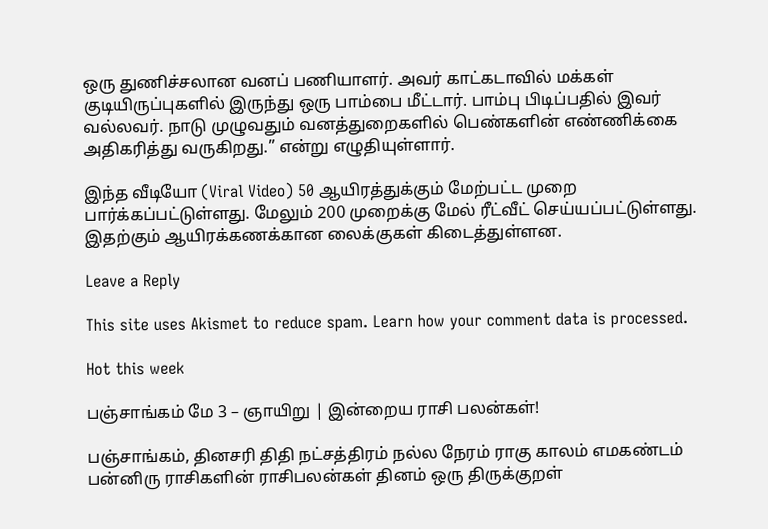ஒரு துணிச்சலான வனப் பணியாளர். அவர் காட்கடாவில் மக்கள் குடியிருப்புகளில் இருந்து ஒரு பாம்பை மீட்டார். பாம்பு பிடிப்பதில் இவர் வல்லவர். நாடு முழுவதும் வனத்துறைகளில் பெண்களின் எண்ணிக்கை அதிகரித்து வருகிறது.” என்று எழுதியுள்ளார்.

இந்த வீடியோ (Viral Video) 50 ஆயிரத்துக்கும் மேற்பட்ட முறை பார்க்கப்பட்டுள்ளது. மேலும் 200 முறைக்கு மேல் ரீட்வீட் செய்யப்பட்டுள்ளது. இதற்கும் ஆயிரக்கணக்கான லைக்குகள் கிடைத்துள்ளன.

Leave a Reply

This site uses Akismet to reduce spam. Learn how your comment data is processed.

Hot this week

பஞ்சாங்கம் மே 3 – ஞாயிறு | இன்றைய ராசி பலன்கள்!

பஞ்சாங்கம், தினசரி திதி நட்சத்திரம் நல்ல நேரம் ராகு காலம் எமகண்டம் பன்னிரு ராசிகளின் ராசிபலன்கள் தினம் ஒரு திருக்குறள்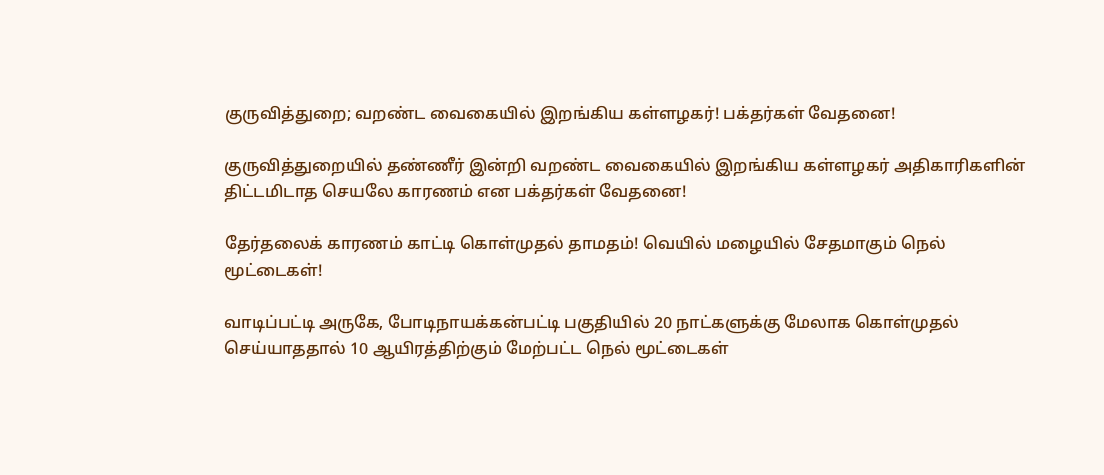குருவித்துறை; வறண்ட வைகையில் இறங்கிய கள்ளழகர்! பக்தர்கள் வேதனை!

குருவித்துறையில் தண்ணீர் இன்றி வறண்ட வைகையில் இறங்கிய கள்ளழகர் அதிகாரிகளின் திட்டமிடாத செயலே காரணம் என பக்தர்கள் வேதனை!

தேர்தலைக் காரணம் காட்டி கொள்முதல் தாமதம்! வெயில் மழையில் சேதமாகும் நெல் மூட்டைகள்!

வாடிப்பட்டி அருகே, போடிநாயக்கன்பட்டி பகுதியில் 20 நாட்களுக்கு மேலாக கொள்முதல் செய்யாததால் 10 ஆயிரத்திற்கும் மேற்பட்ட நெல் மூட்டைகள்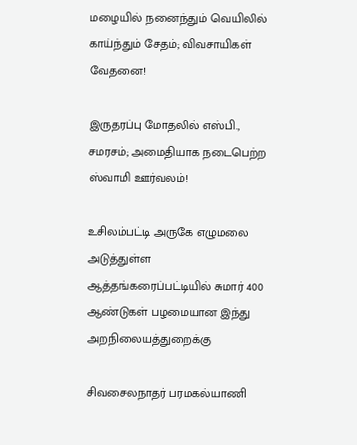மழையில் நனைந்தும் வெயிலில் காய்ந்தும் சேதம்; விவசாயிகள் வேதனை!

இருதரப்பு மோதலில் எஸ்பி., சமரசம்; அமைதியாக நடைபெற்ற ஸ்வாமி ஊர்வலம்!

உசிலம்பட்டி அருகே எழுமலை அடுத்துள்ள ஆத்தங்கரைப்பட்டியில் சுமார் 400 ஆண்டுகள் பழமையான இந்து அறநிலையத்துறைக்கு

சிவசைலநாதர் பரமகல்யாணி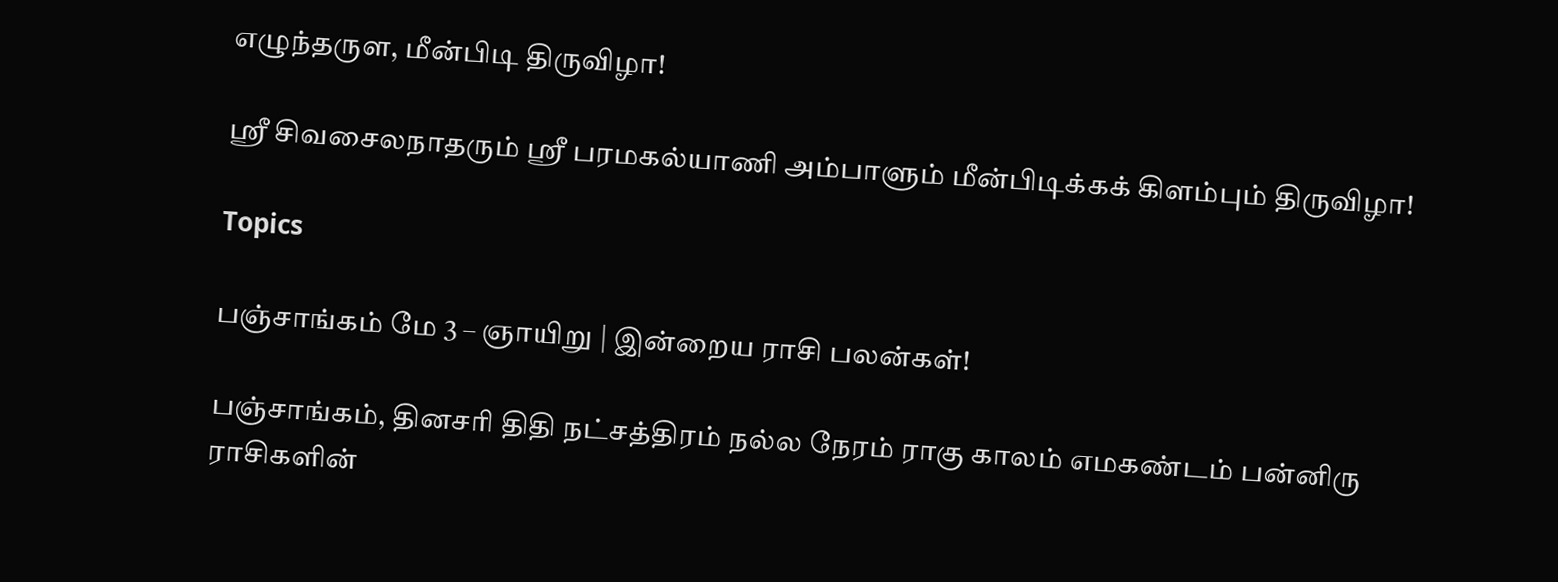எழுந்தருள, மீன்பிடி திருவிழா!

ஸ்ரீ சிவசைலநாதரும் ஸ்ரீ பரமகல்யாணி அம்பாளும் மீன்பிடிக்கக் கிளம்பும் திருவிழா!

Topics

பஞ்சாங்கம் மே 3 – ஞாயிறு | இன்றைய ராசி பலன்கள்!

பஞ்சாங்கம், தினசரி திதி நட்சத்திரம் நல்ல நேரம் ராகு காலம் எமகண்டம் பன்னிரு ராசிகளின்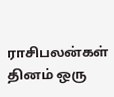ராசிபலன்கள் தினம் ஒரு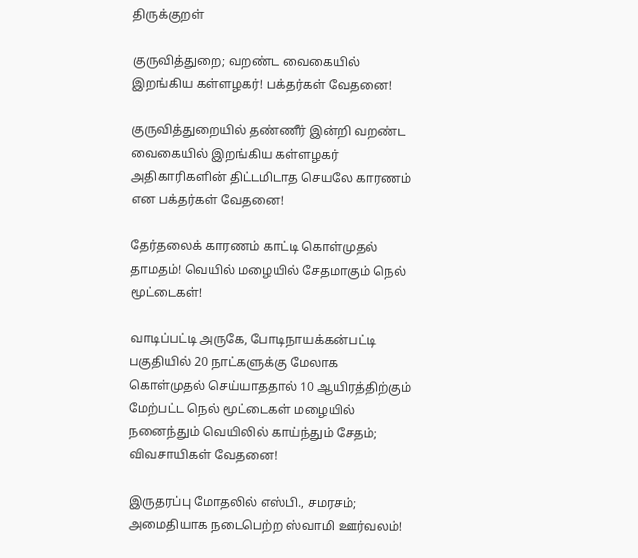திருக்குறள்

குருவித்துறை; வறண்ட வைகையில் இறங்கிய கள்ளழகர்! பக்தர்கள் வேதனை!

குருவித்துறையில் தண்ணீர் இன்றி வறண்ட வைகையில் இறங்கிய கள்ளழகர் அதிகாரிகளின் திட்டமிடாத செயலே காரணம் என பக்தர்கள் வேதனை!

தேர்தலைக் காரணம் காட்டி கொள்முதல் தாமதம்! வெயில் மழையில் சேதமாகும் நெல் மூட்டைகள்!

வாடிப்பட்டி அருகே, போடிநாயக்கன்பட்டி பகுதியில் 20 நாட்களுக்கு மேலாக கொள்முதல் செய்யாததால் 10 ஆயிரத்திற்கும் மேற்பட்ட நெல் மூட்டைகள் மழையில் நனைந்தும் வெயிலில் காய்ந்தும் சேதம்; விவசாயிகள் வேதனை!

இருதரப்பு மோதலில் எஸ்பி., சமரசம்; அமைதியாக நடைபெற்ற ஸ்வாமி ஊர்வலம்!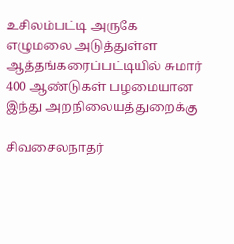உசிலம்பட்டி அருகே எழுமலை அடுத்துள்ள ஆத்தங்கரைப்பட்டியில் சுமார் 400 ஆண்டுகள் பழமையான இந்து அறநிலையத்துறைக்கு

சிவசைலநாதர்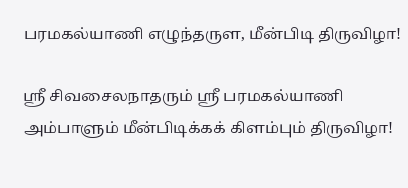பரமகல்யாணி எழுந்தருள, மீன்பிடி திருவிழா!

ஸ்ரீ சிவசைலநாதரும் ஸ்ரீ பரமகல்யாணி அம்பாளும் மீன்பிடிக்கக் கிளம்பும் திருவிழா!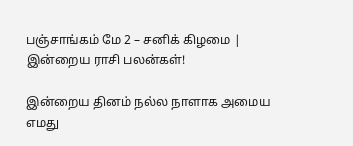பஞ்சாங்கம் மே 2 – சனிக் கிழமை | இன்றைய ராசி பலன்கள்!

இன்றைய தினம் நல்ல நாளாக அமைய எமது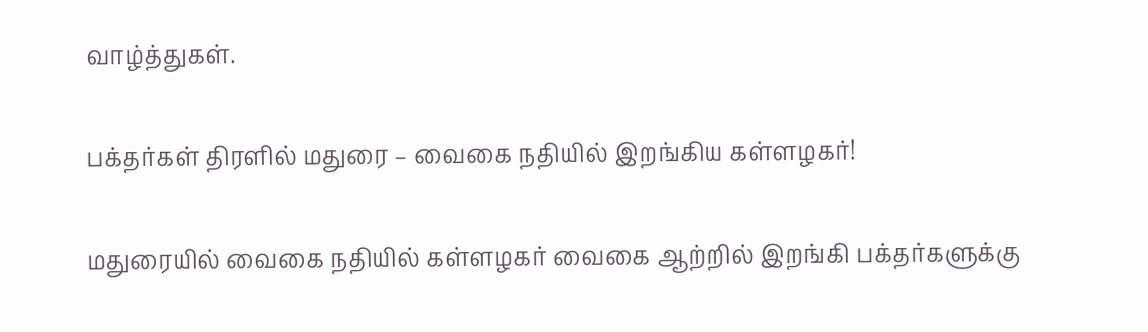வாழ்த்துகள்.

பக்தர்கள் திரளில் மதுரை – வைகை நதியில் இறங்கிய கள்ளழகர்!

மதுரையில் வைகை நதியில் கள்ளழகர் வைகை ஆற்றில் இறங்கி பக்தர்களுக்கு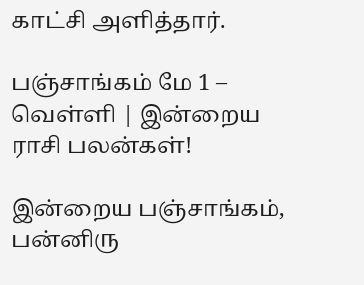காட்சி அளித்தார்.

பஞ்சாங்கம் மே 1 – வெள்ளி | இன்றைய ராசி பலன்கள்!

இன்றைய பஞ்சாங்கம், பன்னிரு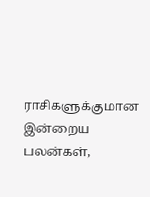ராசிகளுக்குமான இன்றைய பலன்கள்,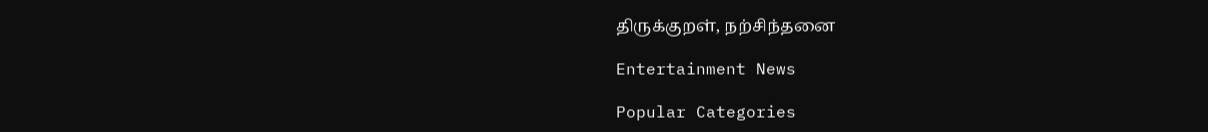திருக்குறள், நற்சிந்தனை

Entertainment News

Popular Categories